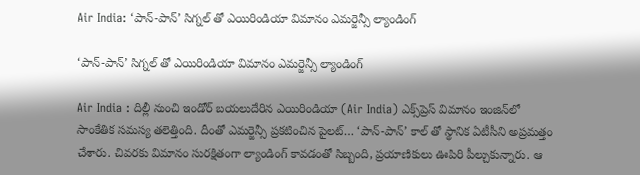Air India: ‘పాన్‌-పాన్‌’ సిగ్నల్‌ తో ఎయిరిండియా విమానం ఎమర్జెన్సీ ల్యాండింగ్‌

‘పాన్‌-పాన్‌’ సిగ్నల్‌ తో ఎయిరిండియా విమానం ఎమర్జెన్సీ ల్యాండింగ్‌

Air India : దిల్లీ నుంచి ఇండోర్‌ బయలుదేరిన ఎయిరిండియా (Air India) ఎక్స్‌ప్రెస్‌ విమానం ఇంజిన్‌లో సాంకేతిక సమస్య తలెత్తింది. దీంతో ఎమర్జెన్సీ ప్రకటించిన పైలట్‌… ‘పాన్‌-పాన్‌’ కాల్‌ తో స్థానిక ఏటీసీని అప్రమత్తం చేశారు. చివరకు విమానం సురక్షితంగా ల్యాండింగ్‌ కావడంతో సిబ్బంది, ప్రయాణికులు ఊపిరి పీల్చుకున్నారు. ఆ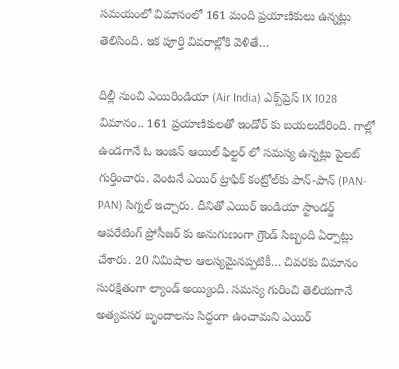సమయంలో విమానంలో 161 మంది ప్రయాణికులు ఉన్నట్లు తెలిసింది. ఇక పూర్తి వివరాల్లోకి వెళితే…

దిల్లీ నుంచి ఎయిరిండియా (Air India) ఎక్స్‌ప్రెస్‌ IX 1028 విమానం.. 161 ప్రయాణికులతో ఇండోర్‌ కు బయలుదేరింది. గాల్లో ఉండగానే ఓ ఇంజిన్‌ ఆయిల్‌ ఫిల్టర్‌ లో సమస్య ఉన్నట్లు పైలట్‌ గుర్తించారు. వెంటనే ఎయిర్‌ ట్రాఫిక్‌ కంట్రోల్‌కు పాన్‌-పాన్‌ (PAN-PAN) సిగ్నల్‌ ఇచ్చారు. దీనితో ఎయిర్ ఇండియా స్టాండర్డ్ ఆపరేటింగ్ ప్రోసీజర్ కు అనుగుణంగా గ్రౌండ్‌ సిబ్బంది ఏర్పాట్లు చేశారు. 20 నిమిషాల ఆలస్యమైనప్పటికీ… చివరకు విమానం సురక్షితంగా ల్యాండ్‌ అయ్యింది. సమస్య గురించి తెలియగానే అత్యవసర బృందాలను సిద్ధంగా ఉంచామని ఎయిర్‌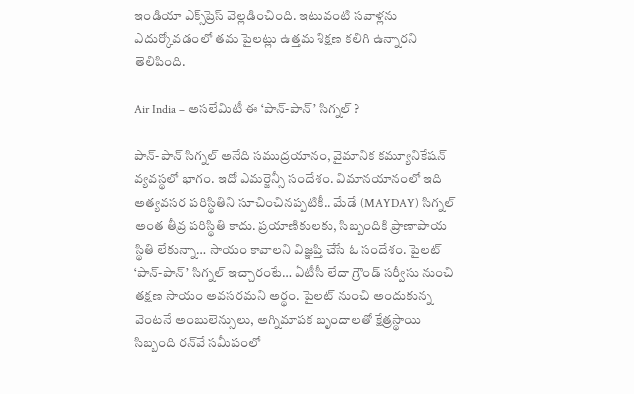ఇండియా ఎక్స్‌ప్రెస్‌ వెల్లడించింది. ఇటువంటి సవాళ్లను ఎదుర్కోవడంలో తమ పైలట్లు ఉత్తమ శిక్షణ కలిగి ఉన్నారని తెలిపింది.

Air India – అసలేమిటీ ఈ ‘పాన్‌-పాన్‌’ సిగ్నల్‌ ?

పాన్‌-పాన్‌ సిగ్నల్‌ అనేది సముద్రయానం, వైమానిక కమ్యూనికేషన్‌ వ్యవస్థలో భాగం. ఇదో ఎమర్జెన్సీ సందేశం. విమానయానంలో ఇది అత్యవసర పరిస్థితిని సూచించినప్పటికీ.. మేడే (MAYDAY) సిగ్నల్‌ అంత తీవ్ర పరిస్థితి కాదు. ప్రయాణికులకు, సిబ్బందికి ప్రాణాపాయ స్థితి లేకున్నా… సాయం కావాలని విజ్ఞప్తి చేసే ఓ సందేశం. పైలట్‌ ‘పాన్‌-పాన్‌’ సిగ్నల్‌ ఇచ్చారంటే… ఏటీసీ లేదా గ్రౌండ్‌ సర్వీసు నుంచి తక్షణ సాయం అవసరమని అర్థం. పైలట్‌ నుంచి అందుకున్న వెంటనే అంబులెన్సులు, అగ్నిమాపక బృందాలతో క్షేత్రస్థాయి సిబ్బంది రన్‌వే సమీపంలో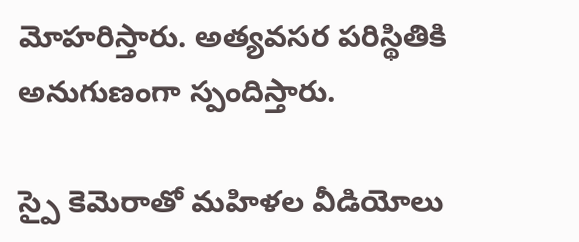మోహరిస్తారు. అత్యవసర పరిస్థితికి అనుగుణంగా స్పందిస్తారు.

స్పై కెమెరాతో మహిళల వీడియోలు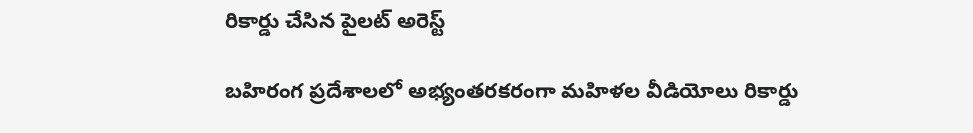రికార్డు చేసిన పైలట్‌ అరెస్ట్‌

బహిరంగ ప్రదేశాలలో అభ్యంతరకరంగా మహిళల వీడియోలు రికార్డు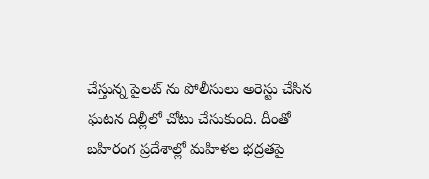చేస్తున్న పైలట్‌ ను పోలీసులు అరెస్టు చేసిన ఘటన దిల్లీలో చోటు చేసుకుంది. దీంతో బహిరంగ ప్రదేశాల్లో మహిళల భద్రతపై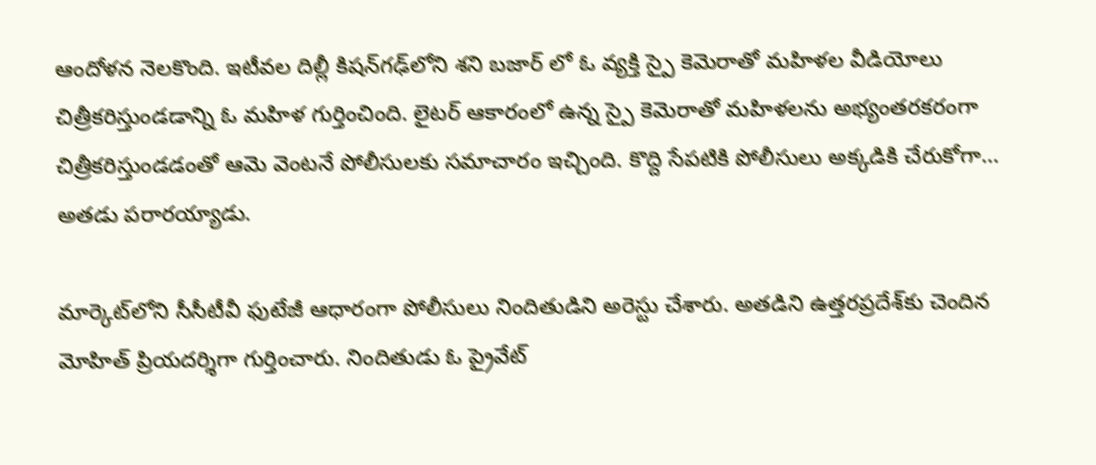ఆందోళన నెలకొంది. ఇటీవల దిల్లీ కిషన్‌గఢ్‌లోని శని బజార్‌ లో ఓ వ్యక్తి స్పై కెమెరాతో మహిళల వీడియోలు చిత్రీకరిస్తుండడాన్ని ఓ మహిళ గుర్తించింది. లైటర్‌ ఆకారంలో ఉన్న స్పై కెమెరాతో మహిళలను అభ్యంతరకరంగా చిత్రీకరిస్తుండడంతో ఆమె వెంటనే పోలీసులకు సమాచారం ఇచ్చింది. కొద్ది సేపటికి పోలీసులు అక్కడికి చేరుకోగా… అతడు పరారయ్యాడు.

మార్కెట్‌లోని సీసీటీవీ ఫుటేజీ ఆధారంగా పోలీసులు నిందితుడిని అరెస్టు చేశారు. అతడిని ఉత్తరప్రదేశ్‌కు చెందిన మోహిత్ ప్రియదర్శిగా గుర్తించారు. నిందితుడు ఓ ప్రైవేట్‌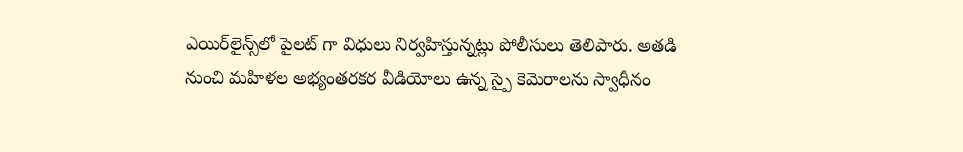ఎయిర్‌లైన్స్‌లో పైలట్‌ గా విధులు నిర్వహిస్తున్నట్లు పోలీసులు తెలిపారు. అతడి నుంచి మహిళల అభ్యంతరకర వీడియోలు ఉన్న స్పై కెమెరాలను స్వాధీనం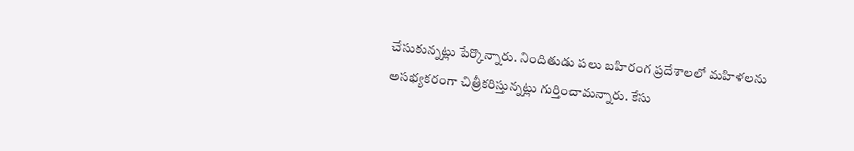చేసుకున్నట్లు పేర్కొన్నారు. నిందితుడు పలు బహిరంగ ప్రదేశాలలో మహిళలను అసభ్యకరంగా చిత్రీకరిస్తున్నట్లు గుర్తించామన్నారు. కేసు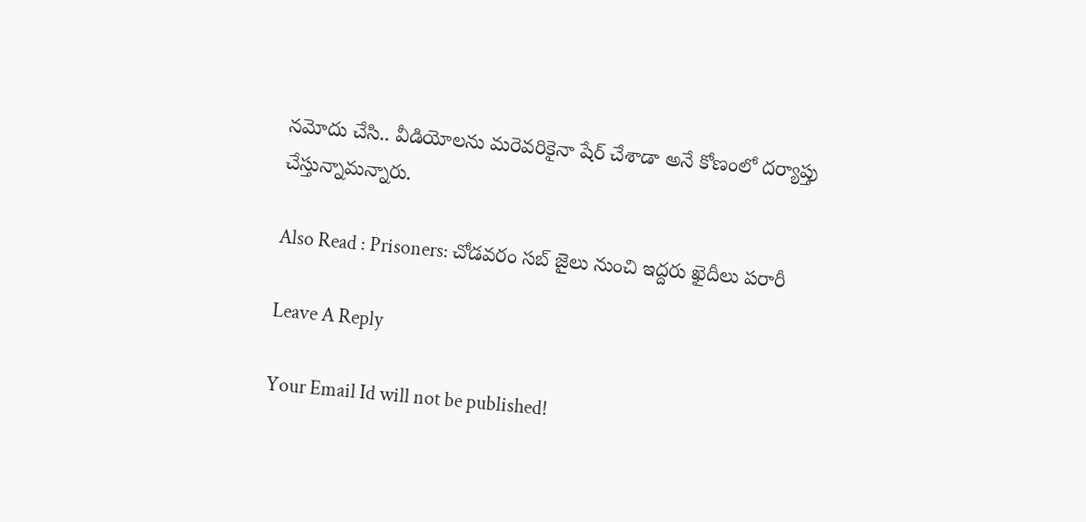నమోదు చేసి.. వీడియోలను మరెవరికైనా షేర్‌ చేశాడా అనే కోణంలో దర్యాప్తు చేస్తున్నామన్నారు.

Also Read : Prisoners: చోడవరం సబ్‌ జైలు నుంచి ఇద్దరు ఖైదీలు పరారీ

Leave A Reply

Your Email Id will not be published!